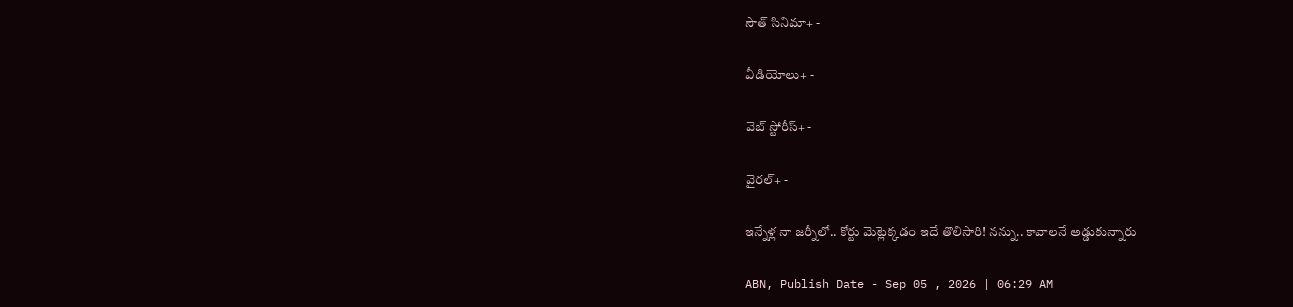సౌత్ సినిమా+ -

వీడియోలు+ -

వెబ్ స్టోరీస్+ -

వైరల్+ -

ఇన్నేళ్ల నా జర్నీలో.. కోర్టు మెట్లెక్కడం ఇదే తొలిసారి! నన్ను.. కావాలనే అడ్డుకున్నారు

ABN, Publish Date - Sep 05 , 2026 | 06:29 AM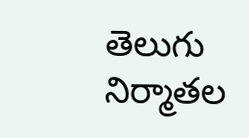తెలుగు నిర్మాతల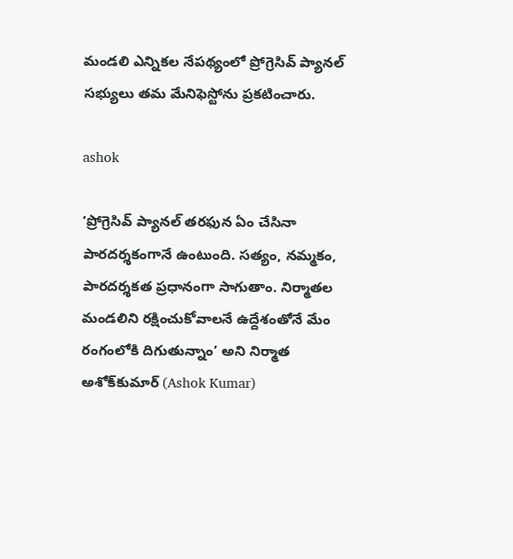మండలి ఎన్నికల నేపథ్యంలో ప్రోగ్రెసివ్‌ ప్యానల్‌ సభ్యులు తమ మేనిఫెస్టోను ప్రకటించారు.

ashok

‘ప్రోగ్రెసివ్‌ ప్యానల్‌ తరఫున ఏం చేసినా పారదర్శకంగానే ఉంటుంది. సత్యం, నమ్మకం, పారదర్శకత ప్రధానంగా సాగుతాం. నిర్మాతల మండలిని రక్షించుకోవాలనే ఉద్దేశంతోనే మేం రంగంలోకి దిగుతున్నాం’ అని నిర్మాత అశోక్‌కుమార్ (Ashok Kumar)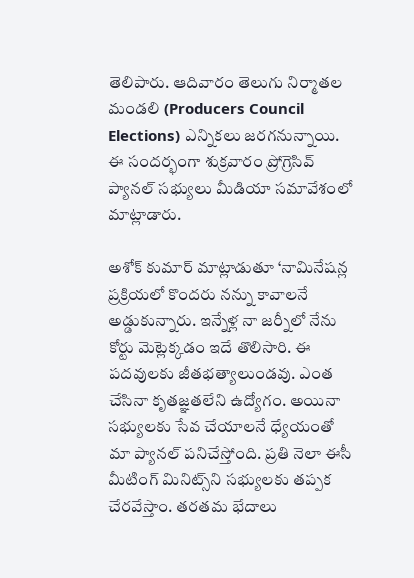తెలిపారు. ఆదివారం తెలుగు నిర్మాతల మండలి (Producers Council Elections) ఎన్నికలు జరగనున్నాయి. ఈ సందర్భంగా శుక్రవారం ప్రోగ్రెసివ్‌ ప్యానల్‌ సభ్యులు మీడియా సమావేశంలో మాట్లాడారు.

అశోక్‌ కుమార్‌ మాట్లాడుతూ ‘నామినేషన్ల ప్రక్రియలో కొందరు నన్ను కావాలనే అడ్డుకున్నారు. ఇన్నేళ్ల నా జర్నీలో నేను కోర్టు మెట్లెక్కడం ఇదే తొలిసారి. ఈ పదవులకు జీతభత్యాలుండవు. ఎంత చేసినా కృతజ్ఞతలేని ఉద్యోగం. అయినా సభ్యులకు సేవ చేయాలనే ధ్యేయంతో మా ప్యానల్‌ పనిచేస్తోంది. ప్రతి నెలా ఈసీ మీటింగ్‌ మినిట్స్‌ని సభ్యులకు తప్పక చేరవేస్తాం. తరతమ భేదాలు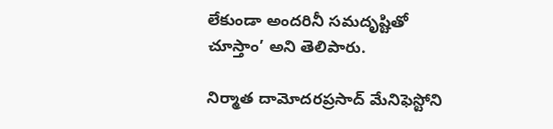లేకుండా అందరినీ సమదృష్టితో చూస్తాం’ అని తెలిపారు.

నిర్మాత దామోదరప్రసాద్‌ మేనిఫెస్టోని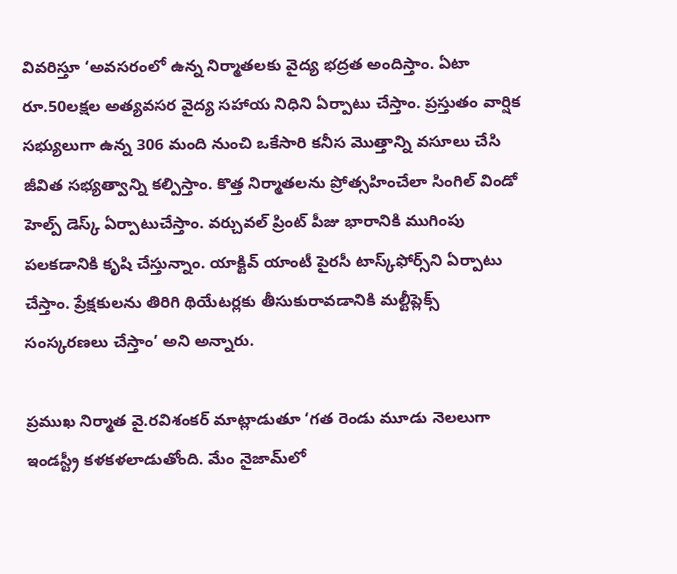వివరిస్తూ ‘అవసరంలో ఉన్న నిర్మాతలకు వైద్య భద్రత అందిస్తాం. ఏటా రూ.50లక్షల అత్యవసర వైద్య సహాయ నిధిని ఏర్పాటు చేస్తాం. ప్రస్తుతం వార్షిక సభ్యులుగా ఉన్న 306 మంది నుంచి ఒకేసారి కనీస మొత్తాన్ని వసూలు చేసి జీవిత సభ్యత్వాన్ని కల్పిస్తాం. కొత్త నిర్మాతలను ప్రోత్సహించేలా సింగిల్‌ విండో హెల్ప్‌ డెస్క్‌ ఏర్పాటుచేస్తాం. వర్చువల్‌ ప్రింట్‌ పీజు భారానికి ముగింపు పలకడానికి కృషి చేస్తున్నాం. యాక్టివ్‌ యాంటీ పైరసీ టాస్క్‌ఫోర్స్‌ని ఏర్పాటు చేస్తాం. ప్రేక్షకులను తిరిగి థియేటర్లకు తీసుకురావడానికి మల్టీప్లెక్స్‌ సంస్కరణలు చేస్తాం’ అని అన్నారు.

ప్రముఖ నిర్మాత వై.రవిశంకర్‌ మాట్లాడుతూ ‘గత రెండు మూడు నెలలుగా ఇండస్ట్రీ కళకళలాడుతోంది. మేం నైజామ్‌లో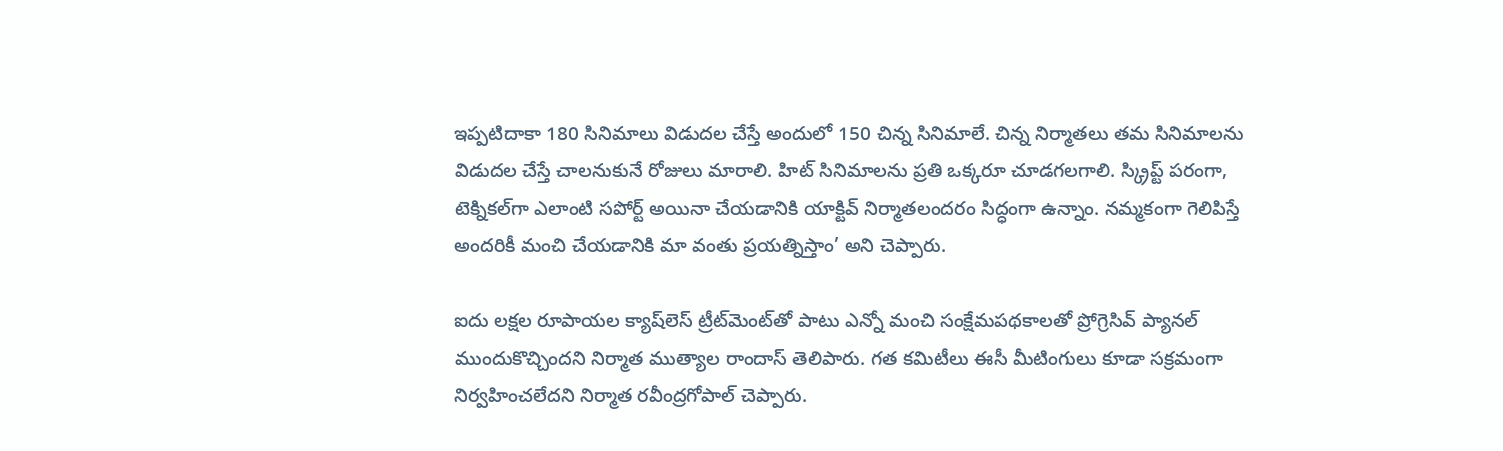ఇప్పటిదాకా 180 సినిమాలు విడుదల చేస్తే అందులో 150 చిన్న సినిమాలే. చిన్న నిర్మాతలు తమ సినిమాలను విడుదల చేస్తే చాలనుకునే రోజులు మారాలి. హిట్‌ సినిమాలను ప్రతి ఒక్కరూ చూడగలగాలి. స్క్రిప్ట్‌ పరంగా, టెక్నికల్‌గా ఎలాంటి సపోర్ట్‌ అయినా చేయడానికి యాక్టివ్‌ నిర్మాతలందరం సిద్ధంగా ఉన్నాం. నమ్మకంగా గెలిపిస్తే అందరికీ మంచి చేయడానికి మా వంతు ప్రయత్నిస్తాం’ అని చెప్పారు.

ఐదు లక్షల రూపాయల క్యాష్‌లెస్‌ ట్రీట్‌మెంట్‌తో పాటు ఎన్నో మంచి సంక్షేమపథకాలతో ప్రోగ్రెసివ్‌ ప్యానల్‌ ముందుకొచ్చిందని నిర్మాత ముత్యాల రాందాస్‌ తెలిపారు. గత కమిటీలు ఈసీ మీటింగులు కూడా సక్రమంగా నిర్వహించలేదని నిర్మాత రవీంద్రగోపాల్‌ చెప్పారు.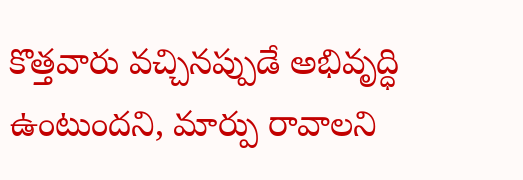కొత్తవారు వచ్చినప్పుడే అభివృద్ధి ఉంటుందని, మార్పు రావాలని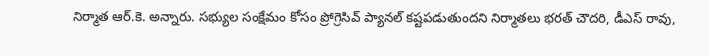నిర్మాత ఆర్‌.కె. అన్నారు. సభ్యుల సంక్షేమం కోసం ప్రోగ్రెసివ్‌ ప్యానల్‌ కష్టపడుతుందని నిర్మాతలు భరత్‌ చౌదరి, డీఎస్‌ రావు,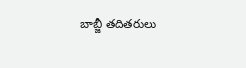బాబ్జీ తదితరులు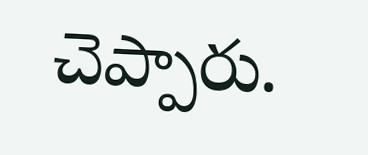చెప్పారు.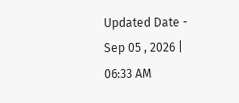Updated Date - Sep 05 , 2026 | 06:33 AM